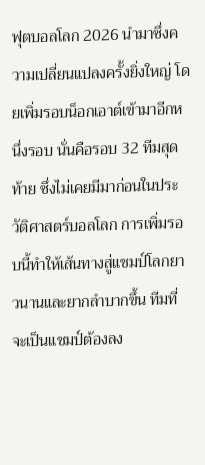ฟุตบอลโลก 2026 นำมาซึ่งความเปลี่ยนแปลงครั้งยิ่งใหญ่ โดยเพิ่มรอบน็อกเอาต์เข้ามาอีกหนึ่งรอบ นั่นคือรอบ 32 ทีมสุดท้าย ซึ่งไม่เคยมีมาก่อนในประวัติศาสตร์บอลโลก การเพิ่มรอบนี้ทำให้เส้นทางสู่แชมป์โลกยาวนานและยากลำบากขึ้น ทีมที่จะเป็นแชมป์ต้องลง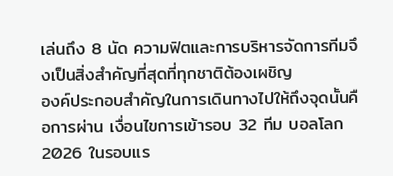เล่นถึง 8 นัด ความฟิตและการบริหารจัดการทีมจึงเป็นสิ่งสำคัญที่สุดที่ทุกชาติต้องเผชิญ
องค์ประกอบสำคัญในการเดินทางไปให้ถึงจุดนั้นคือการผ่าน เงื่อนไขการเข้ารอบ 32 ทีม บอลโลก 2026 ในรอบแร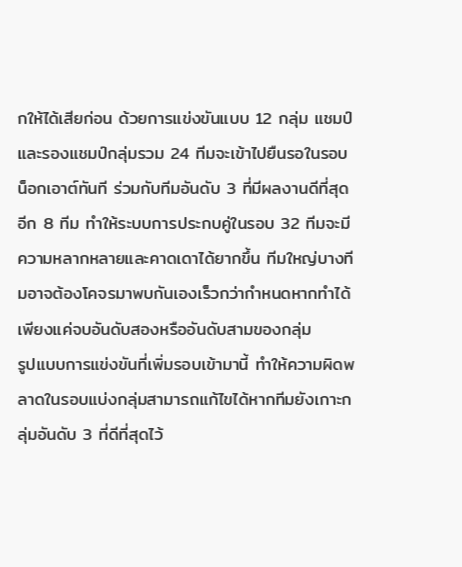กให้ได้เสียก่อน ด้วยการแข่งขันแบบ 12 กลุ่ม แชมป์และรองแชมป์กลุ่มรวม 24 ทีมจะเข้าไปยืนรอในรอบน็อกเอาต์ทันที ร่วมกับทีมอันดับ 3 ที่มีผลงานดีที่สุดอีก 8 ทีม ทำให้ระบบการประกบคู่ในรอบ 32 ทีมจะมีความหลากหลายและคาดเดาได้ยากขึ้น ทีมใหญ่บางทีมอาจต้องโคจรมาพบกันเองเร็วกว่ากำหนดหากทำได้เพียงแค่จบอันดับสองหรืออันดับสามของกลุ่ม
รูปแบบการแข่งขันที่เพิ่มรอบเข้ามานี้ ทำให้ความผิดพลาดในรอบแบ่งกลุ่มสามารถแก้ไขได้หากทีมยังเกาะกลุ่มอันดับ 3 ที่ดีที่สุดไว้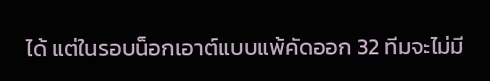ได้ แต่ในรอบน็อกเอาต์แบบแพ้คัดออก 32 ทีมจะไม่มี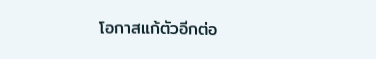โอกาสแก้ตัวอีกต่อ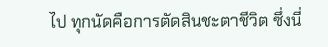ไป ทุกนัดคือการตัดสินชะตาชีวิต ซึ่งนี่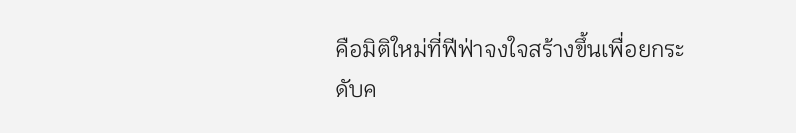คือมิติใหม่ที่ฟีฟ่าจงใจสร้างขึ้นเพื่อยกระดับค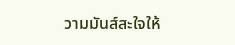วามมันส์สะใจให้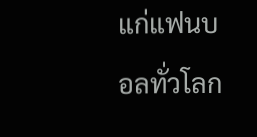แก่แฟนบอลทั่วโลก